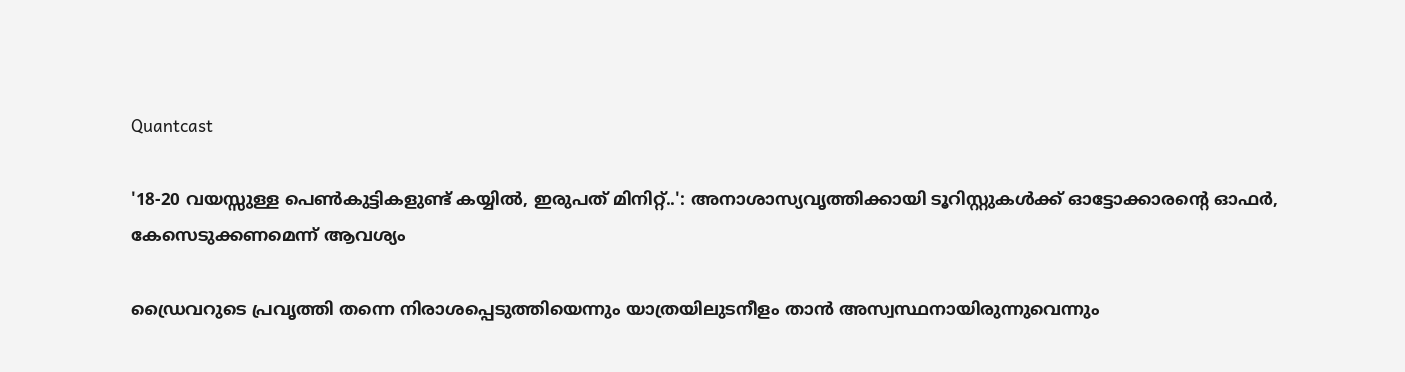Quantcast

'18-20 വയസ്സുള്ള പെൺകുട്ടികളുണ്ട് കയ്യിൽ, ഇരുപത് മിനിറ്റ്..': അനാശാസ്യവൃത്തിക്കായി ടൂറിസ്റ്റുകൾക്ക് ഓട്ടോക്കാരന്‍റെ ഓഫർ, കേസെടുക്കണമെന്ന് ആവശ്യം

ഡ്രൈവറുടെ പ്രവൃത്തി തന്നെ നിരാശപ്പെടുത്തിയെന്നും യാത്രയിലുടനീളം താൻ അസ്വസ്ഥനായിരുന്നുവെന്നും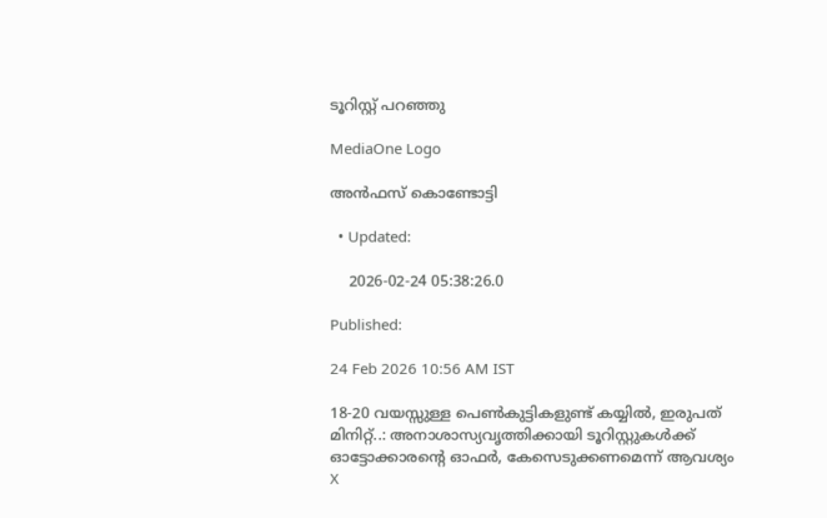ടൂറിസ്റ്റ് പറഞ്ഞു

MediaOne Logo

അൻഫസ് കൊണ്ടോട്ടി

  • Updated:

    2026-02-24 05:38:26.0

Published:

24 Feb 2026 10:56 AM IST

18-20 വയസ്സുള്ള പെൺകുട്ടികളുണ്ട് കയ്യിൽ, ഇരുപത് മിനിറ്റ്..: അനാശാസ്യവൃത്തിക്കായി ടൂറിസ്റ്റുകൾക്ക് ഓട്ടോക്കാരന്‍റെ ഓഫർ, കേസെടുക്കണമെന്ന് ആവശ്യം
X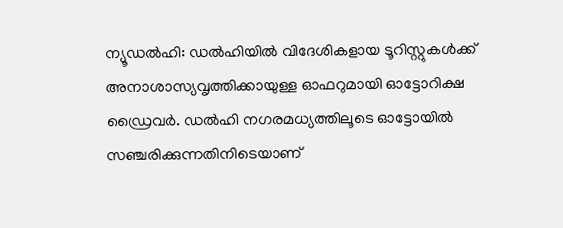ന്യൂഡല്‍ഹി: ഡല്‍ഹിയില്‍ വിദേശികളായ ടൂറിസ്റ്റുകള്‍ക്ക് അനാശാസ്യവൃത്തിക്കായുള്ള ഓഫറുമായി ഓട്ടോറിക്ഷ ഡ്രൈവർ. ഡല്‍ഹി നഗരമധ്യത്തിലൂടെ ഓട്ടോയില്‍ സഞ്ചരിക്കുന്നതിനിടെയാണ്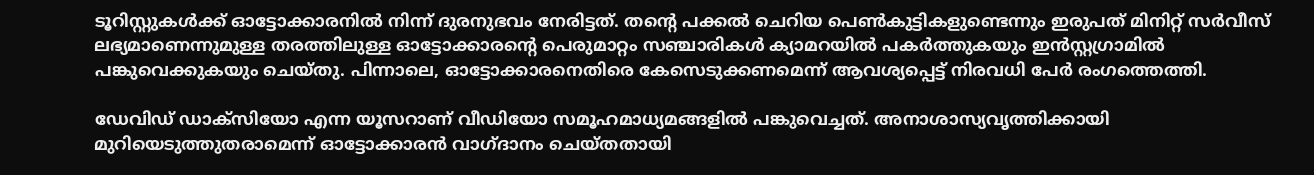ടൂറിസ്റ്റുകൾക്ക് ഓട്ടോക്കാരനിൽ നിന്ന് ദുരനുഭവം നേരിട്ടത്. തന്‍റെ പക്കൽ ചെറിയ പെണ്‍കുട്ടികളുണ്ടെന്നും ഇരുപത് മിനിറ്റ് സര്‍വീസ് ലഭ്യമാണെന്നുമുള്ള തരത്തിലുള്ള ഓട്ടോക്കാരന്റെ പെരുമാറ്റം സഞ്ചാരികള്‍ ക്യാമറയില്‍ പകര്‍ത്തുകയും ഇന്‍സ്റ്റഗ്രാമില്‍ പങ്കുവെക്കുകയും ചെയ്തു. പിന്നാലെ, ഓട്ടോക്കാരനെതിരെ കേസെടുക്കണമെന്ന് ആവശ്യപ്പെട്ട് നിരവധി പേര്‍ രംഗത്തെത്തി.

ഡേവിഡ് ഡാക്‌സിയോ എന്ന യൂസറാണ് വീഡിയോ സമൂഹമാധ്യമങ്ങളിൽ പങ്കുവെച്ചത്. അനാശാസ്യവൃത്തിക്കായി മുറിയെടുത്തുതരാമെന്ന് ഓട്ടോക്കാരന്‍ വാഗ്ദാനം ചെയ്തതായി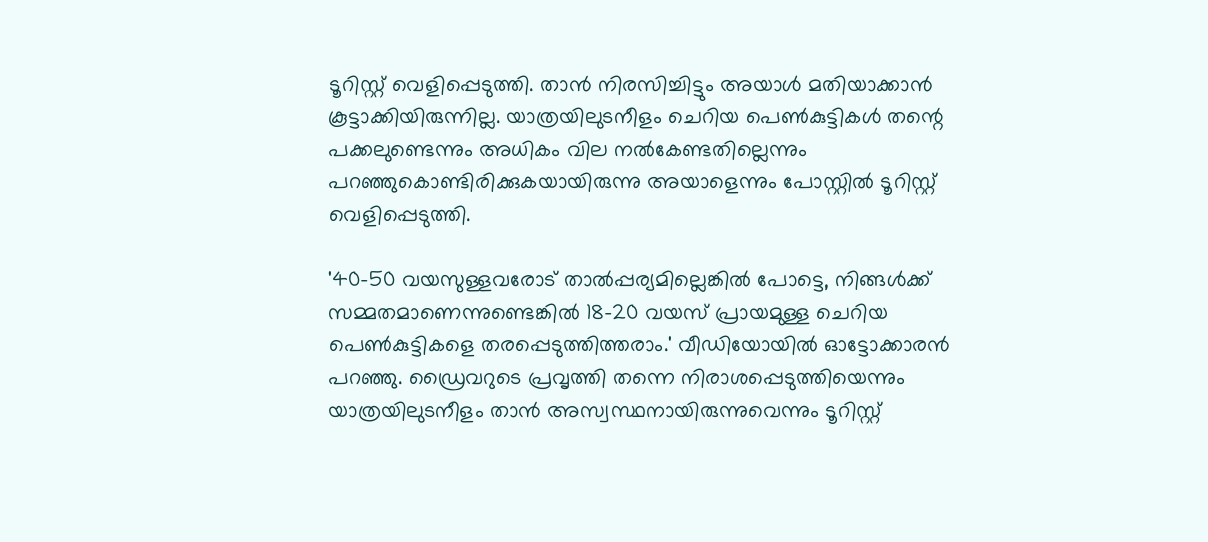ടൂറിസ്റ്റ് വെളിപ്പെടുത്തി. താന്‍ നിരസിച്ചിട്ടും അയാള്‍ മതിയാക്കാന്‍ കൂട്ടാക്കിയിരുന്നില്ല. യാത്രയിലുടനീളം ചെറിയ പെണ്‍കുട്ടികള്‍ തന്റെ പക്കലുണ്ടെന്നും അധികം വില നല്‍കേണ്ടതില്ലെന്നും പറഞ്ഞുകൊണ്ടിരിക്കുകയായിരുന്നു അയാളെന്നും പോസ്റ്റിൽ ടൂറിസ്റ്റ് വെളിപ്പെടുത്തി.

'40-50 വയസുള്ളവരോട് താല്‍പ്പര്യമില്ലെങ്കില്‍ പോട്ടെ, നിങ്ങള്‍ക്ക് സമ്മതമാണെന്നുണ്ടെങ്കില്‍ 18-20 വയസ് പ്രായമുള്ള ചെറിയ പെണ്‍കുട്ടികളെ തരപ്പെടുത്തിത്തരാം.' വീഡിയോയില്‍ ഓട്ടോക്കാരന്‍ പറഞ്ഞു. ഡ്രൈവറുടെ പ്രവൃത്തി തന്നെ നിരാശപ്പെടുത്തിയെന്നും യാത്രയിലുടനീളം താന്‍ അസ്വസ്ഥനായിരുന്നുവെന്നും ടൂറിസ്റ്റ്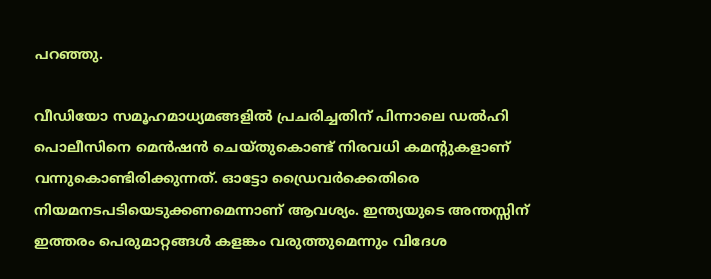പറഞ്ഞു.

വീഡിയോ സമൂഹമാധ്യമങ്ങളില്‍ പ്രചരിച്ചതിന് പിന്നാലെ ഡല്‍ഹി പൊലീസിനെ മെന്‍ഷന്‍ ചെയ്തുകൊണ്ട് നിരവധി കമന്റുകളാണ് വന്നുകൊണ്ടിരിക്കുന്നത്. ഓട്ടോ ഡ്രൈവര്‍ക്കെതിരെ നിയമനടപടിയെടുക്കണമെന്നാണ് ആവശ്യം. ഇന്ത്യയുടെ അന്തസ്സിന് ഇത്തരം പെരുമാറ്റങ്ങള്‍ കളങ്കം വരുത്തുമെന്നും വിദേശ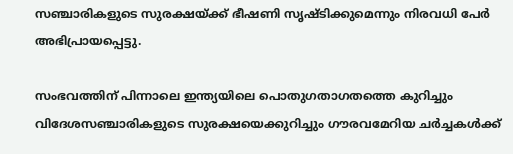സഞ്ചാരികളുടെ സുരക്ഷയ്ക്ക് ഭീഷണി സൃഷ്ടിക്കുമെന്നും നിരവധി പേര്‍ അഭിപ്രായപ്പെട്ടു.

സംഭവത്തിന് പിന്നാലെ ഇന്ത്യയിലെ പൊതുഗതാഗതത്തെ കുറിച്ചും വിദേശസഞ്ചാരികളുടെ സുരക്ഷയെക്കുറിച്ചും ഗൗരവമേറിയ ചര്‍ച്ചകള്‍ക്ക്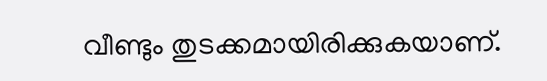വീണ്ടും തുടക്കമായിരിക്കുകയാണ്.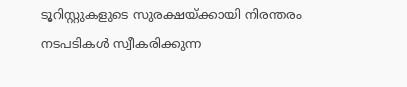ടൂറിസ്റ്റുകളുടെ സുരക്ഷയ്ക്കായി നിരന്തരം നടപടികള്‍ സ്വീകരിക്കുന്ന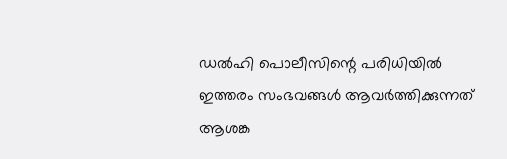ഡല്‍ഹി പൊലീസിന്റെ പരിധിയില്‍ ഇത്തരം സംഭവങ്ങള്‍ ആവര്‍ത്തിക്കുന്നത് ആശങ്ക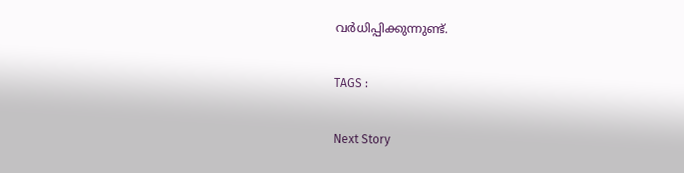വര്‍ധിപ്പിക്കുന്നുണ്ട്.

TAGS :

Next Story